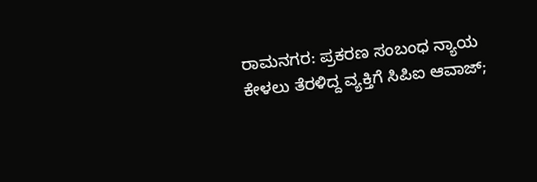ರಾಮನಗರ: ಪ್ರಕರಣ ಸಂಬಂಧ ನ್ಯಾಯ ಕೇಳಲು ತೆರಳಿದ್ದ ವ್ಯಕ್ತಿಗೆ ಸಿಪಿಐ ಆವಾಜ್;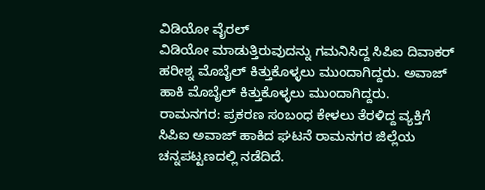ವಿಡಿಯೋ ವೈರಲ್
ವಿಡಿಯೋ ಮಾಡುತ್ತಿರುವುದನ್ನು ಗಮನಿಸಿದ್ದ ಸಿಪಿಐ ದಿವಾಕರ್ ಹರೀಶ್ನ ಮೊಬೈಲ್ ಕಿತ್ತುಕೊಳ್ಳಲು ಮುಂದಾಗಿದ್ದರು. ಅವಾಜ್ ಹಾಕಿ ಮೊಬೈಲ್ ಕಿತ್ತುಕೊಳ್ಳಲು ಮುಂದಾಗಿದ್ದರು.
ರಾಮನಗರ: ಪ್ರಕರಣ ಸಂಬಂಧ ಕೇಳಲು ತೆರಳಿದ್ದ ವ್ಯಕ್ತಿಗೆ ಸಿಪಿಐ ಅವಾಜ್ ಹಾಕಿದ ಘಟನೆ ರಾಮನಗರ ಜಿಲ್ಲೆಯ ಚನ್ನಪಟ್ಟಣದಲ್ಲಿ ನಡೆದಿದೆ.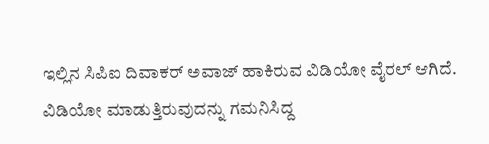ಇಲ್ಲಿನ ಸಿಪಿಐ ದಿವಾಕರ್ ಅವಾಜ್ ಹಾಕಿರುವ ವಿಡಿಯೋ ವೈರಲ್ ಆಗಿದೆ. ವಿಡಿಯೋ ಮಾಡುತ್ತಿರುವುದನ್ನು ಗಮನಿಸಿದ್ದ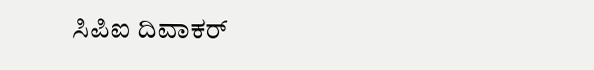ಸಿಪಿಐ ದಿವಾಕರ್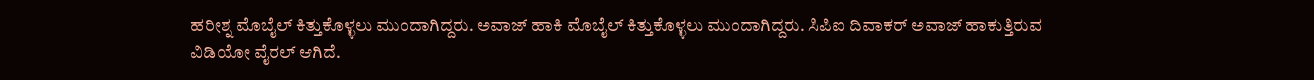ಹರೀಶ್ನ ಮೊಬೈಲ್ ಕಿತ್ತುಕೊಳ್ಳಲು ಮುಂದಾಗಿದ್ದರು. ಅವಾಜ್ ಹಾಕಿ ಮೊಬೈಲ್ ಕಿತ್ತುಕೊಳ್ಳಲು ಮುಂದಾಗಿದ್ದರು. ಸಿಪಿಐ ದಿವಾಕರ್ ಅವಾಜ್ ಹಾಕುತ್ತಿರುವ ವಿಡಿಯೋ ವೈರಲ್ ಆಗಿದೆ.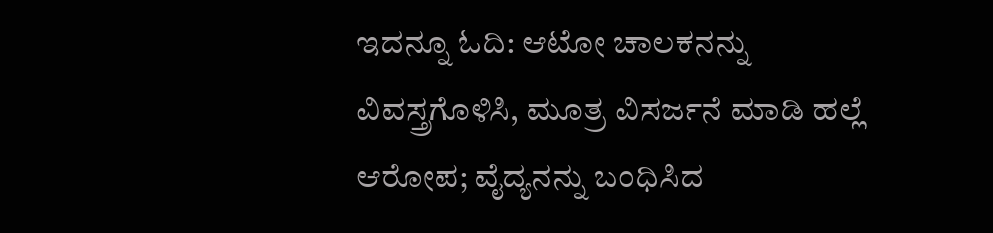ಇದನ್ನೂ ಓದಿ: ಆಟೋ ಚಾಲಕನನ್ನು ವಿವಸ್ತ್ರಗೊಳಿಸಿ, ಮೂತ್ರ ವಿಸರ್ಜನೆ ಮಾಡಿ ಹಲ್ಲೆ ಆರೋಪ; ವೈದ್ಯನನ್ನು ಬಂಧಿಸಿದ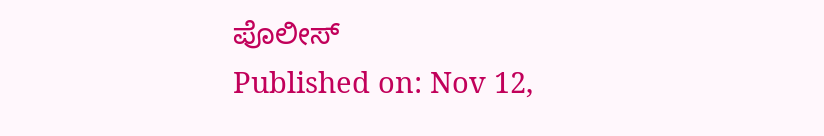ಪೊಲೀಸ್
Published on: Nov 12,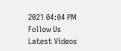2021 04:04 PM
Follow Us
Latest Videos